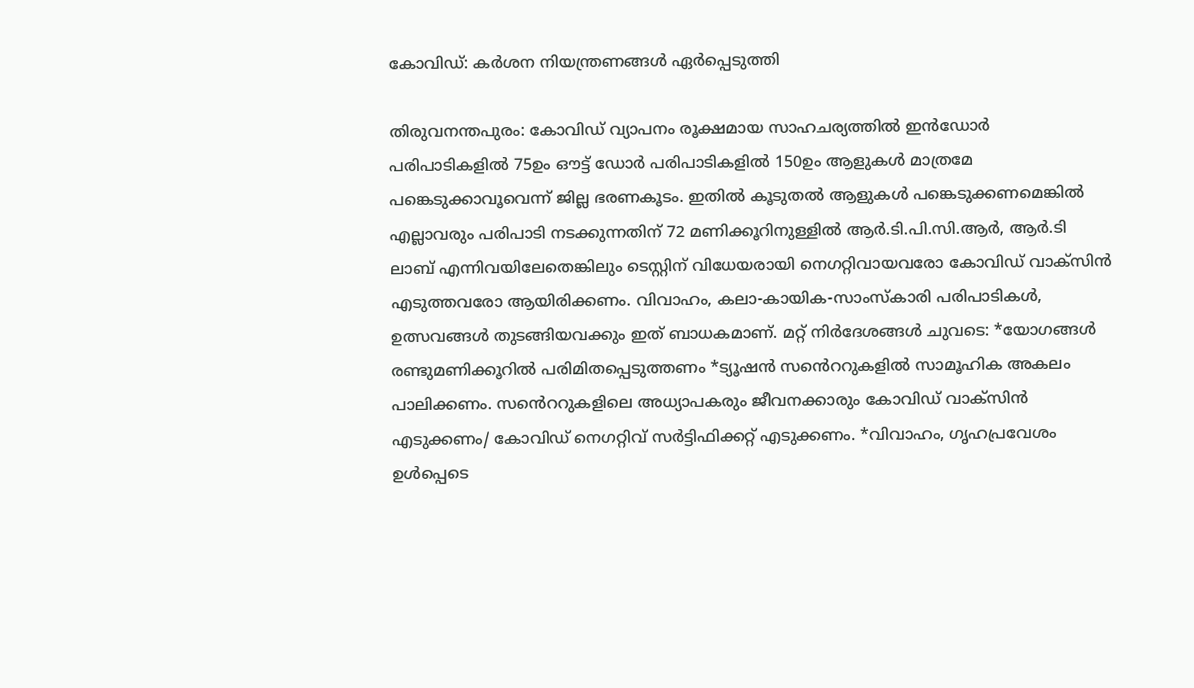കോവിഡ്: കർശന നിയന്ത്രണങ്ങൾ ഏർപ്പെടുത്തി

തിരുവനന്തപുരം: കോവിഡ് വ്യാപനം രൂക്ഷമായ സാഹചര്യത്തിൽ ഇൻഡോർ പരിപാടികളിൽ 75ഉം ഔട്ട് ഡോർ പരിപാടികളിൽ 150ഉം ആളുകൾ മാത്രമേ പങ്കെടുക്കാവൂവെന്ന് ജില്ല ഭരണകൂടം. ഇതിൽ കൂടുതൽ ആളുകൾ പങ്കെടുക്കണമെങ്കിൽ എല്ലാവരും പരിപാടി നടക്കുന്നതിന് 72 മണിക്കൂറിനുള്ളിൽ ആർ.ടി.പി.സി.ആർ, ആർ.ടി ലാബ് എന്നിവയിലേതെങ്കിലും ടെസ്റ്റിന് വിധേയരായി നെഗറ്റിവായവരോ കോവിഡ് വാക്സിൻ എടുത്തവരോ ആയിരിക്കണം. വിവാഹം, കലാ-കായിക-സാംസ്കാരി പരിപാടികൾ, ഉത്സവങ്ങൾ തുടങ്ങിയവക്കും ഇത് ബാധകമാണ്. മറ്റ് നിർദേശങ്ങൾ ചുവടെ: *യോഗങ്ങൾ രണ്ടുമണിക്കൂറിൽ പരിമിതപ്പെടുത്തണം *ട്യൂഷൻ സൻെററുകളിൽ സാമൂഹിക അകലം പാലിക്കണം. സൻെററുകളിലെ അധ്യാപകരും ജീവനക്കാരും കോവിഡ് വാക്സിൻ എടുക്കണം/ കോവിഡ് നെഗറ്റിവ് സർട്ടിഫിക്കറ്റ് എടുക്കണം. *വിവാഹം, ഗൃഹപ്രവേശം ഉൾപ്പെടെ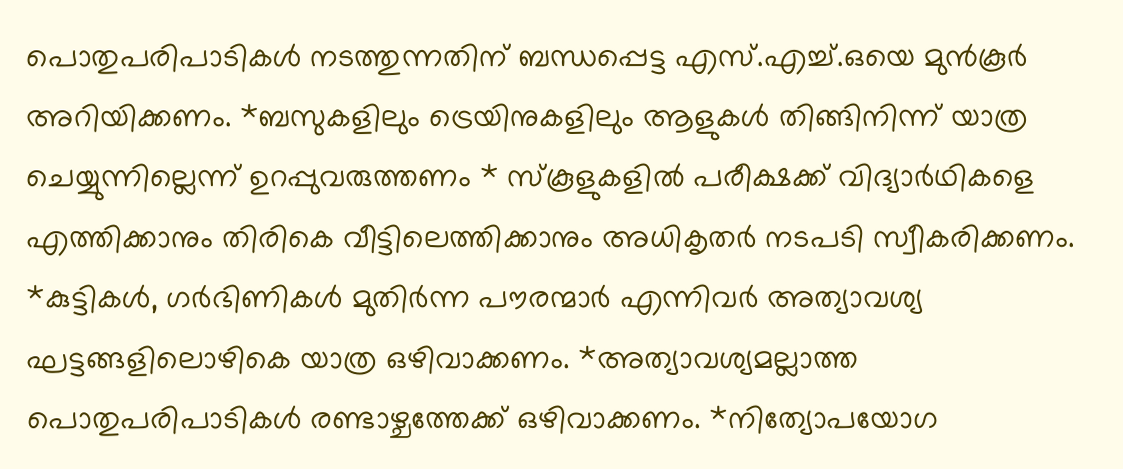പൊതുപരിപാടികൾ നടത്തുന്നതിന് ബന്ധപ്പെട്ട എസ്.എച്ച്.ഒയെ മുൻകൂർ അറിയിക്കണം. *ബസുകളിലും ട്രെയിനുകളിലും ആളുകൾ തിങ്ങിനിന്ന് യാത്ര ചെയ്യുന്നില്ലെന്ന് ഉറപ്പുവരുത്തണം * സ്കൂളുകളിൽ പരീക്ഷക്ക് വിദ്യാർഥികളെ എത്തിക്കാനും തിരികെ വീട്ടിലെത്തിക്കാനും അധികൃതർ നടപടി സ്വീകരിക്കണം. *കുട്ടികൾ, ഗർഭിണികൾ മുതിർന്ന പൗരന്മാർ എന്നിവർ അത്യാവശ്യ ഘട്ടങ്ങളിലൊഴികെ യാത്ര ഒഴിവാക്കണം. *അത്യാവശ്യമല്ലാത്ത പൊതുപരിപാടികൾ രണ്ടാഴ്ചത്തേക്ക് ഒഴിവാക്കണം. *നിത്യോപയോഗ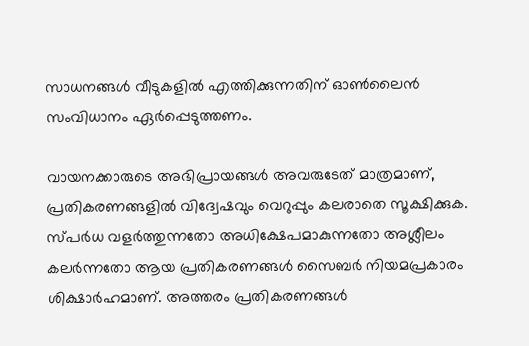സാധനങ്ങൾ വീടുകളിൽ എത്തിക്കുന്നതിന് ഓൺലൈൻ സംവിധാനം ഏർപ്പെടുത്തണം.

വായനക്കാരുടെ അഭിപ്രായങ്ങള്‍ അവരുടേത് മാത്രമാണ്, പ്രതികരണങ്ങളിൽ വിദ്വേഷവും വെറുപ്പും കലരാതെ സൂക്ഷിക്കുക. സ്പർധ വളർത്തുന്നതോ അധിക്ഷേപമാകുന്നതോ അശ്ലീലം കലർന്നതോ ആയ പ്രതികരണങ്ങൾ സൈബർ നിയമപ്രകാരം ശിക്ഷാർഹമാണ്. അത്തരം പ്രതികരണങ്ങൾ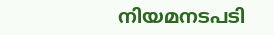നിയമനടപടി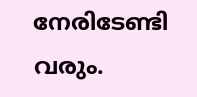നേരിടേണ്ടി വരും.